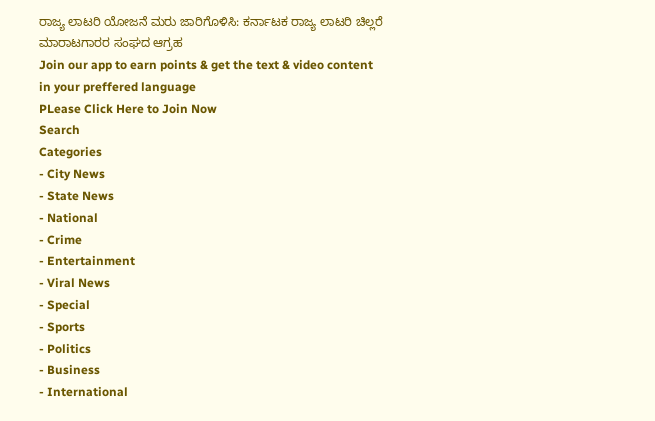ರಾಜ್ಯ ಲಾಟರಿ ಯೋಜನೆ ಮರು ಜಾರಿಗೊಳಿಸಿ: ಕರ್ನಾಟಕ ರಾಜ್ಯ ಲಾಟರಿ ಚಿಲ್ಲರೆ ಮಾರಾಟಗಾರರ ಸಂಘದ ಆಗ್ರಹ
Join our app to earn points & get the text & video content in your preffered language
PLease Click Here to Join Now
Search
Categories
- City News
- State News
- National
- Crime
- Entertainment
- Viral News
- Special
- Sports
- Politics
- Business
- International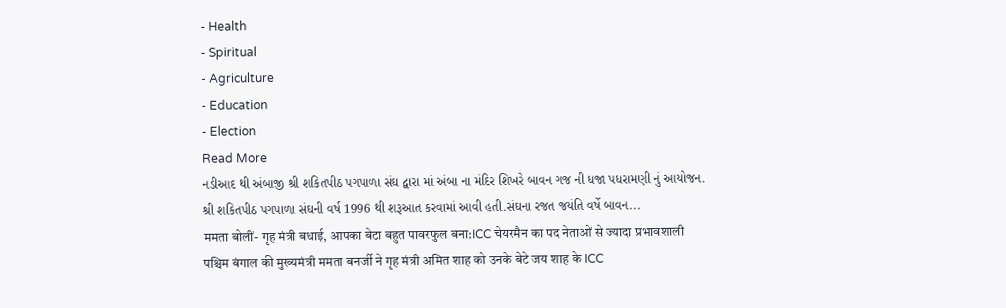- Health
- Spiritual
- Agriculture
- Education
- Election
Read More
નડીઆદ થી અંબાજી શ્રી શકિતપીઠ પગપાળા સંઘ દ્વારા માં અંબા ના મંદિર શિખરે બાવન ગજ ની ધજા પધરામણી નું આયોજન.
શ્રી શકિતપીઠ પગપાળા સંઘની વર્ષ 1996 થી શરૂઆત કરવામાં આવી હતી.સંઘના રજત જયંતિ વર્ષે બાવન...
ममता बोलीं- गृह मंत्री बधाई, आपका बेटा बहुत पावरफुल बना:ICC चेयरमैन का पद नेताओं से ज्यादा प्रभावशाली
पश्चिम बंगाल की मुख्यमंत्री ममता बनर्जी ने गृह मंत्री अमित शाह को उनके बेटे जय शाह के ICC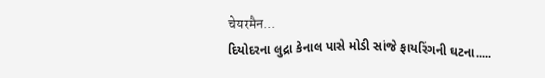चेयरमैन...
દિયોદરના લુદ્રા કેનાલ પાસે મોડી સાંજે ફાયરિંગની ઘટના.....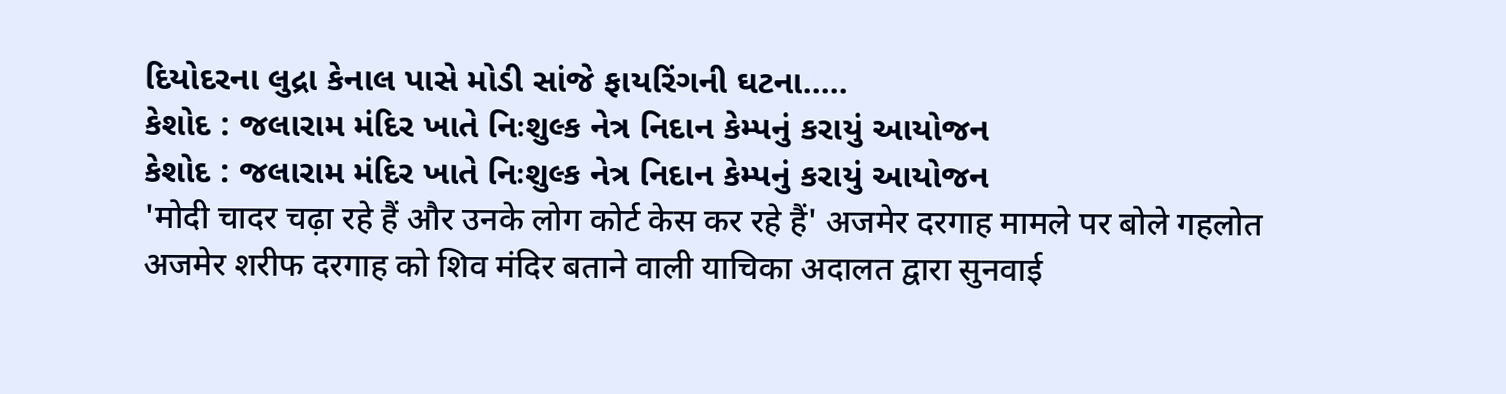દિયોદરના લુદ્રા કેનાલ પાસે મોડી સાંજે ફાયરિંગની ઘટના.....
કેશોદ : જલારામ મંદિર ખાતે નિઃશુલ્ક નેત્ર નિદાન કેમ્પનું કરાયું આયોજન
કેશોદ : જલારામ મંદિર ખાતે નિઃશુલ્ક નેત્ર નિદાન કેમ્પનું કરાયું આયોજન
'मोदी चादर चढ़ा रहे हैं और उनके लोग कोर्ट केस कर रहे हैं' अजमेर दरगाह मामले पर बोले गहलोत
अजमेर शरीफ दरगाह को शिव मंदिर बताने वाली याचिका अदालत द्वारा सुनवाई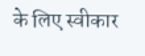के लिए स्वीकार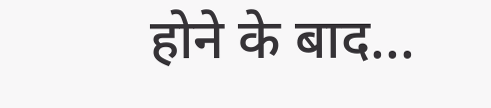होने के बाद...